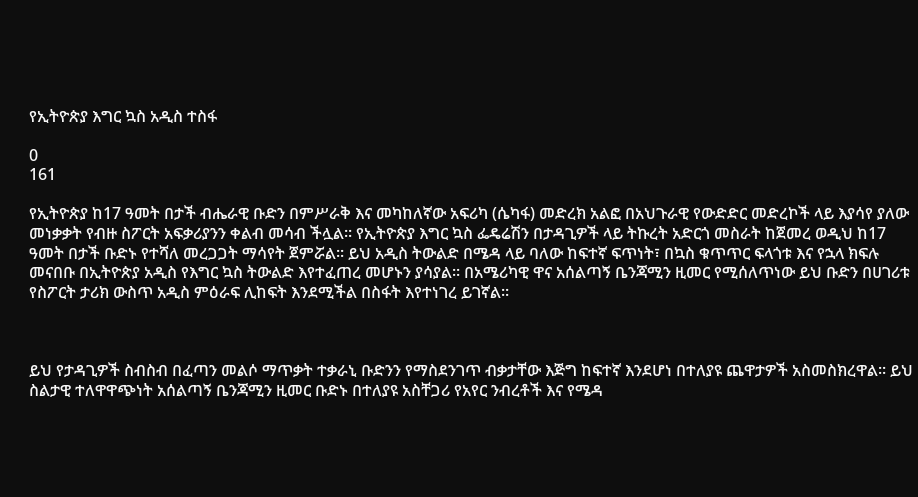የኢትዮጵያ እግር ኳስ አዲስ ተስፋ

0
161

የኢትዮጵያ ከ17 ዓመት በታች ብሔራዊ ቡድን በምሥራቅ እና መካከለኛው አፍሪካ (ሴካፋ) መድረክ አልፎ በአህጉራዊ የውድድር መድረኮች ላይ እያሳየ ያለው መነቃቃት የብዙ ስፖርት አፍቃሪያንን ቀልብ መሳብ ችሏል፡፡ የኢትዮጵያ እግር ኳስ ፌዴሬሽን በታዳጊዎች ላይ ትኩረት አድርጎ መስራት ከጀመረ ወዲህ ከ17 ዓመት በታች ቡድኑ የተሻለ መረጋጋት ማሳየት ጀምሯል፡፡ ይህ አዲስ ትውልድ በሜዳ ላይ ባለው ከፍተኛ ፍጥነት፣ በኳስ ቁጥጥር ፍላጎቱ እና የኋላ ክፍሉ መናበቡ በኢትዮጵያ አዲስ የእግር ኳስ ትውልድ እየተፈጠረ መሆኑን ያሳያል፡፡ በአሜሪካዊ ዋና አሰልጣኝ ቤንጃሚን ዚመር የሚሰለጥነው ይህ ቡድን በሀገሪቱ የስፖርት ታሪክ ውስጥ አዲስ ምዕራፍ ሊከፍት እንደሚችል በስፋት እየተነገረ ይገኛል፡፡



ይህ የታዳጊዎች ስብስብ በፈጣን መልሶ ማጥቃት ተቃራኒ ቡድንን የማስደንገጥ ብቃታቸው እጅግ ከፍተኛ እንደሆነ በተለያዩ ጨዋታዎች አስመስክረዋል፡፡ ይህ ስልታዊ ተለዋዋጭነት አሰልጣኝ ቤንጃሚን ዚመር ቡድኑ በተለያዩ አስቸጋሪ የአየር ንብረቶች እና የሜዳ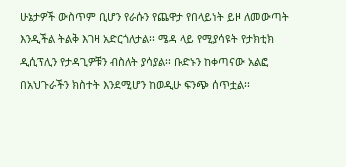ሁኔታዎች ውስጥም ቢሆን የራሱን የጨዋታ የበላይነት ይዞ ለመውጣት እንዲችል ትልቅ እገዛ አድርጎለታል፡፡ ሜዳ ላይ የሚያሳዩት የታክቲክ ዲሲፕሊን የታዳጊዎቹን ብስለት ያሳያል፡፡ ቡድኑን ከቀጣናው አልፎ በአህጉራችን ክስተት እንደሚሆን ከወዲሁ ፍንጭ ሰጥቷል፡፡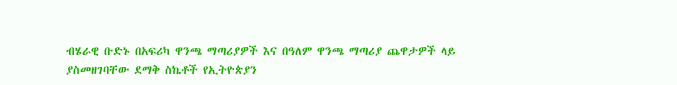ብሄራዊ ቡድኑ በአፍሪካ ዋንጫ ማጣሪያዎች እና በዓለም ዋንጫ ማጣሪያ ጨዋታዎች ላይ ያስመዘገባቸው ደማቅ ስኬቶች የኢትዮጵያን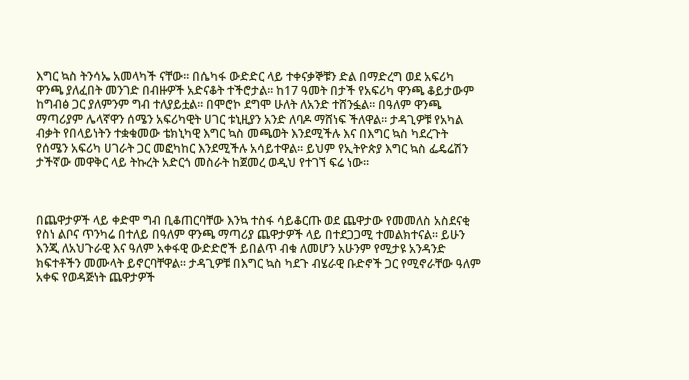እግር ኳስ ትንሳኤ አመላካች ናቸው፡፡ በሴካፋ ውድድር ላይ ተቀናቃኞቹን ድል በማድረግ ወደ አፍሪካ ዋንጫ ያለፈበት መንገድ በብዙዎች አድናቆት ተችሮታል፡፡ ከ17 ዓመት በታች የአፍሪካ ዋንጫ ቆይታውም  ከግብፅ ጋር ያለምንም ግብ ተለያይቷል፡፡ በሞሮኮ ደግሞ ሁለት ለአንድ ተሸንፏል፡፡ በዓለም ዋንጫ ማጣሪያም ሌላኛዋን ሰሜን አፍሪካዊት ሀገር ቱኒዚያን አንድ ለባዶ ማሸነፍ ችለዋል፡፡ ታዳጊዎቹ የአካል ብቃት የበላይነትን ተቋቁመው ቴክኒካዊ እግር ኳስ መጫወት እንደሚችሉ እና በእግር ኳስ ካደረጉት የሰሜን አፍሪካ ሀገራት ጋር መፎካከር እንደሚችሉ አሳይተዋል፡፡ ይህም የኢትዮጵያ እግር ኳስ ፌዴሬሽን ታችኛው መዋቅር ላይ ትኩረት አድርጎ መስራት ከጀመረ ወዲህ የተገኘ ፍሬ ነው፡፡



በጨዋታዎች ላይ ቀድሞ ግብ ቢቆጠርባቸው እንኳ ተስፋ ሳይቆርጡ ወደ ጨዋታው የመመለስ አስደናቂ የስነ ልቦና ጥንካሬ በተለይ በዓለም ዋንጫ ማጣሪያ ጨዋታዎች ላይ በተደጋጋሚ ተመልክተናል፡፡ ይሁን እንጂ ለአህጉራዊ እና ዓለም አቀፋዊ ውድድሮች ይበልጥ ብቁ ለመሆን አሁንም የሚታዩ አንዳንድ ክፍተቶችን መሙላት ይኖርባቸዋል። ታዳጊዎቹ በእግር ኳስ ካደጉ ብሄራዊ ቡድኖች ጋር የሚኖራቸው ዓለም አቀፍ የወዳጅነት ጨዋታዎች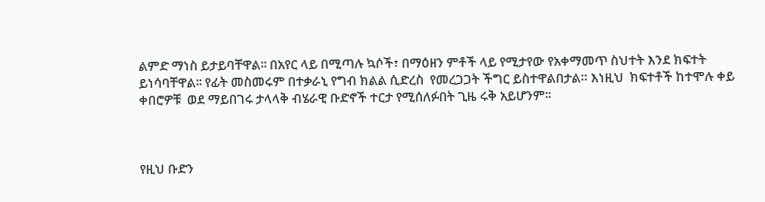ልምድ ማነስ ይታይባቸዋል፡፡ በአየር ላይ በሚጣሉ ኳሶች፣ በማዕዘን ምቶች ላይ የሚታየው የአቀማመጥ ስህተት እንደ ክፍተት ይነሳባቸዋል፡፡ የፊት መስመሩም በተቃራኒ የግብ ክልል ሲድረስ  የመረጋጋት ችግር ይስተዋልበታል። እነዚህ  ክፍተቶች ከተሞሉ ቀይ ቀበሮዎቹ  ወደ ማይበገሩ ታላላቅ ብሄራዊ ቡድኖች ተርታ የሚሰለፉበት ጊዜ ሩቅ አይሆንም፡፡



የዚህ ቡድን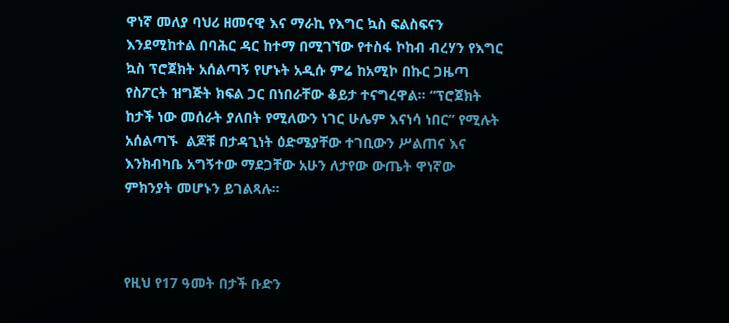ዋነኛ መለያ ባህሪ ዘመናዊ እና ማራኪ የእግር ኳስ ፍልስፍናን እንደሚከተል በባሕር ዳር ከተማ በሚገኘው የተስፋ ኮከብ ብረሃን የእግር ኳስ ፕሮጀክት አሰልጣኝ የሆኑት አዲሱ ምሬ ከአሚኮ በኩር ጋዜጣ የስፖርት ዝግጅት ክፍል ጋር በነበራቸው ቆይታ ተናግረዋል፡፡ “ፕሮጀክት ከታች ነው መሰራት ያለበት የሚለውን ነገር ሁሌም እናነሳ ነበር” የሚሉት አሰልጣኙ  ልጆቹ በታዳጊነት ዕድሜያቸው ተገቢውን ሥልጠና እና እንክብካቤ አግኝተው ማደጋቸው አሁን ለታየው ውጤት ዋነኛው ምክንያት መሆኑን ይገልጻሉ፡፡



የዚህ የ17 ዓመት በታች ቡድን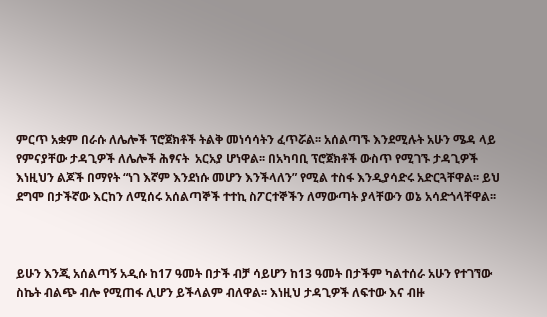ምርጥ አቋም በራሱ ለሌሎች ፕሮጀክቶች ትልቅ መነሳሳትን ፈጥሯል፡፡ አሰልጣኙ እንደሚሉት አሁን ሜዳ ላይ የምናያቸው ታዳጊዎች ለሌሎች ሕፃናት  አርአያ ሆነዋል፡፡ በአካባቢ ፕሮጀክቶች ውስጥ የሚገኙ ታዳጊዎች እነዚህን ልጆች በማየት “ነገ እኛም እንደነሱ መሆን እንችላለን” የሚል ተስፋ እንዲያሳድሩ አድርጓቸዋል፡፡ ይህ ደግሞ በታችኛው እርከን ለሚሰሩ አሰልጣኞች ተተኪ ስፖርተኞችን ለማውጣት ያላቸውን ወኔ አሳድጎላቸዋል፡፡



ይሁን እንጂ አሰልጣኝ አዲሱ ከ17 ዓመት በታች ብቻ ሳይሆን ከ13 ዓመት በታችም ካልተሰራ አሁን የተገኘው ስኬት ብልጭ ብሎ የሚጠፋ ሊሆን ይችላልም ብለዋል፡፡ እነዚህ ታዳጊዎች ለፍተው እና ብዙ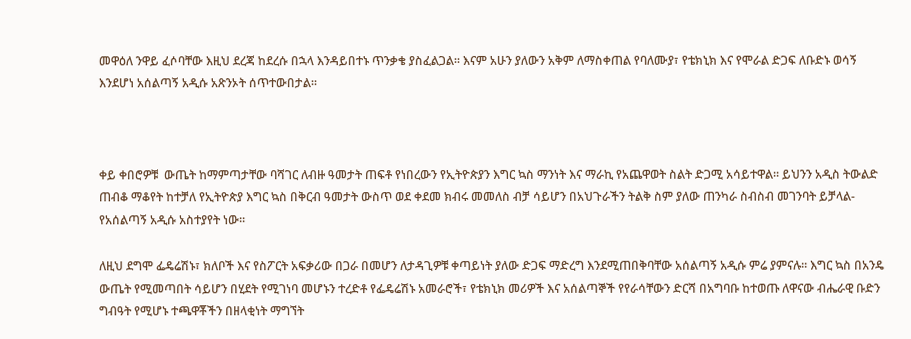መዋዕለ ንዋይ ፈሶባቸው እዚህ ደረጃ ከደረሱ በኋላ እንዳይበተኑ ጥንቃቄ ያስፈልጋል፡፡ እናም አሁን ያለውን አቅም ለማስቀጠል የባለሙያ፣ የቴክኒክ እና የሞራል ድጋፍ ለቡድኑ ወሳኝ እንደሆነ አሰልጣኝ አዲሱ አጽንኦት ሰጥተውበታል፡፡



ቀይ ቀበሮዎቹ  ውጤት ከማምጣታቸው ባሻገር ለብዙ ዓመታት ጠፍቶ የነበረውን የኢትዮጵያን እግር ኳስ ማንነት እና ማራኪ የአጨዋወት ስልት ድጋሚ አሳይተዋል፡፡ ይህንን አዲስ ትውልድ ጠብቆ ማቆየት ከተቻለ የኢትዮጵያ እግር ኳስ በቅርብ ዓመታት ውስጥ ወደ ቀደመ ክብሩ መመለስ ብቻ ሳይሆን በአህጉራችን ትልቅ ስም ያለው ጠንካራ ስብስብ መገንባት ይቻላል- የአሰልጣኝ አዲሱ አስተያየት ነው፡፡

ለዚህ ደግሞ ፌዴሬሽኑ፣ ክለቦች እና የስፖርት አፍቃሪው በጋራ በመሆን ለታዳጊዎቹ ቀጣይነት ያለው ድጋፍ ማድረግ እንደሚጠበቅባቸው አሰልጣኝ አዲሱ ምሬ ያምናሉ፡፡ እግር ኳስ በአንዴ ውጤት የሚመጣበት ሳይሆን በሂደት የሚገነባ መሆኑን ተረድቶ የፌዴሬሽኑ አመራሮች፣ የቴክኒክ መሪዎች እና አሰልጣኞች የየራሳቸውን ድርሻ በአግባቡ ከተወጡ ለዋናው ብሔራዊ ቡድን ግብዓት የሚሆኑ ተጫዋቾችን በዘላቂነት ማግኘት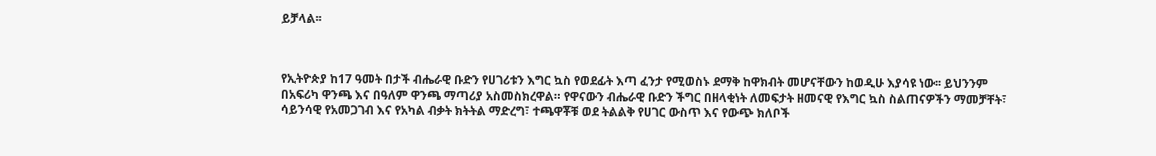ይቻላል፡፡



የኢትዮጵያ ከ17 ዓመት በታች ብሔራዊ ቡድን የሀገሪቱን እግር ኳስ የወደፊት እጣ ፈንታ የሚወስኑ ደማቅ ከዋክብት መሆናቸውን ከወዲሁ እያሳዩ ነው፡፡ ይህንንም በአፍሪካ ዋንጫ እና በዓለም ዋንጫ ማጣሪያ አስመስክረዋል። የዋናውን ብሔራዊ ቡድን ችግር በዘላቂነት ለመፍታት ዘመናዊ የእግር ኳስ ስልጠናዎችን ማመቻቸት፣ ሳይንሳዊ የአመጋገብ እና የአካል ብቃት ክትትል ማድረግ፣ ተጫዋቾቹ ወደ ትልልቅ የሀገር ውስጥ እና የውጭ ክለቦች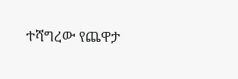ተሻግረው የጨዋታ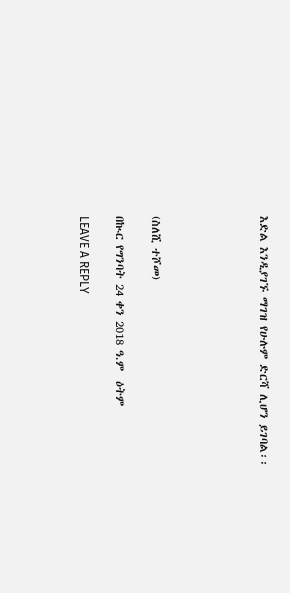እድል እንዲያገኙ ማገዝ የሁሉም ድርሻ ሊሆን ይገባል፡፡





(ስለሺ ተሾመ)

በኲር የግንባት 24 ቀን 2018 ዓ.ም  ዕትም

LEAVE A REPLY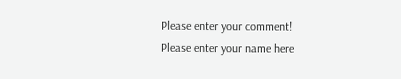Please enter your comment!
Please enter your name here